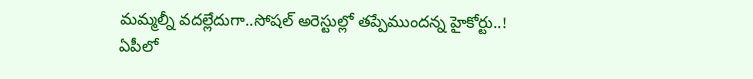మమ్మల్నీ వదల్లేదుగా..సోషల్ అరెస్టుల్లో తప్పేముందన్న హైకోర్టు..!
ఏపీలో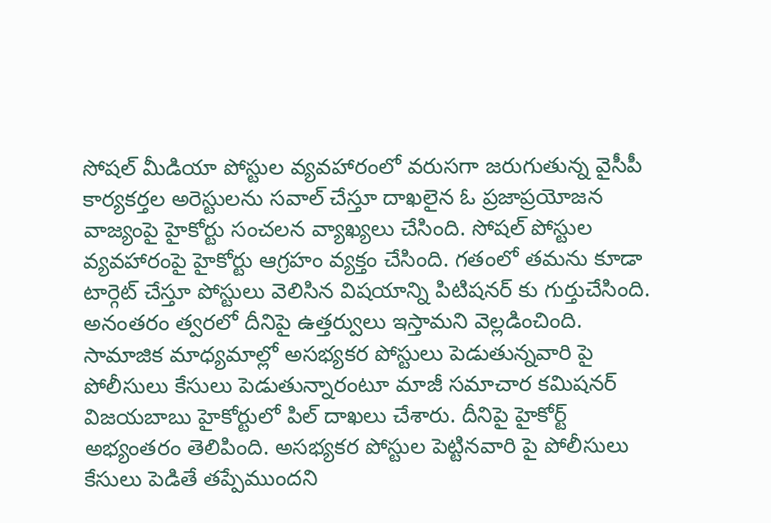సోషల్ మీడియా పోస్టుల వ్యవహారంలో వరుసగా జరుగుతున్న వైసీపీ కార్యకర్తల అరెస్టులను సవాల్ చేస్తూ దాఖలైన ఓ ప్రజాప్రయోజన వాజ్యంపై హైకోర్టు సంచలన వ్యాఖ్యలు చేసింది. సోషల్ పోస్టుల వ్యవహారంపై హైకోర్టు ఆగ్రహం వ్యక్తం చేసింది. గతంలో తమను కూడా టార్గెట్ చేస్తూ పోస్టులు వెలిసిన విషయాన్ని పిటిషనర్ కు గుర్తుచేసింది. అనంతరం త్వరలో దీనిపై ఉత్తర్వులు ఇస్తామని వెల్లడించింది.
సామాజిక మాధ్యమాల్లో అసభ్యకర పోస్టులు పెడుతున్నవారి పై పోలీసులు కేసులు పెడుతున్నారంటూ మాజీ సమాచార కమిషనర్ విజయబాబు హైకోర్టులో పిల్ దాఖలు చేశారు. దీనిపై హైకోర్ట్ అభ్యంతరం తెలిపింది. అసభ్యకర పోస్టుల పెట్టినవారి పై పోలీసులు కేసులు పెడితే తప్పేముందని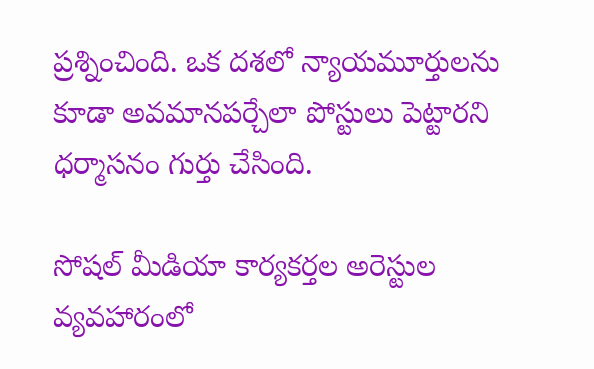ప్రశ్నించింది. ఒక దశలో న్యాయమూర్తులను కూడా అవమానపర్చేలా పోస్టులు పెట్టారని ధర్మాసనం గుర్తు చేసింది.

సోషల్ మీడియా కార్యకర్తల అరెస్టుల వ్యవహారంలో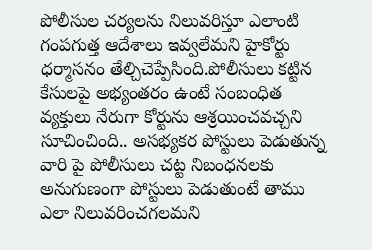పోలీసుల చర్యలను నిలువరిస్తూ ఎలాంటి గంపగుత్త ఆదేశాలు ఇవ్వలేమని హైకోర్టు ధర్మాసనం తేల్చిచెప్పేసింది.పోలీసులు కట్టిన కేసులపై అభ్యంతరం ఉంటే సంబంధిత వ్యక్తులు నేరుగా కోర్టును ఆశ్రయించవచ్చని సూచించింది.. అసభ్యకర పోస్టులు పెడుతున్న వారి పై పోలీసులు చట్ట నిబంధనలకు అనుగుణంగా పోస్టులు పెడుతుంటే తాము ఎలా నిలువరించగలమని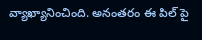వ్యాఖ్యానించింది. అనంతరం ఈ పిల్ పై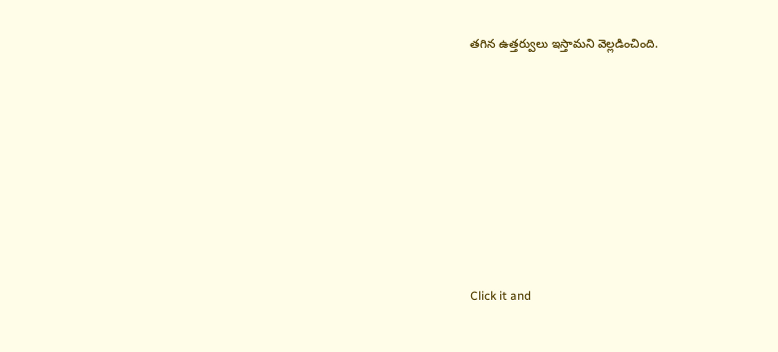తగిన ఉత్తర్వులు ఇస్తామని వెల్లడించింది.












Click it and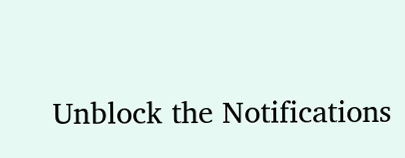Unblock the Notifications